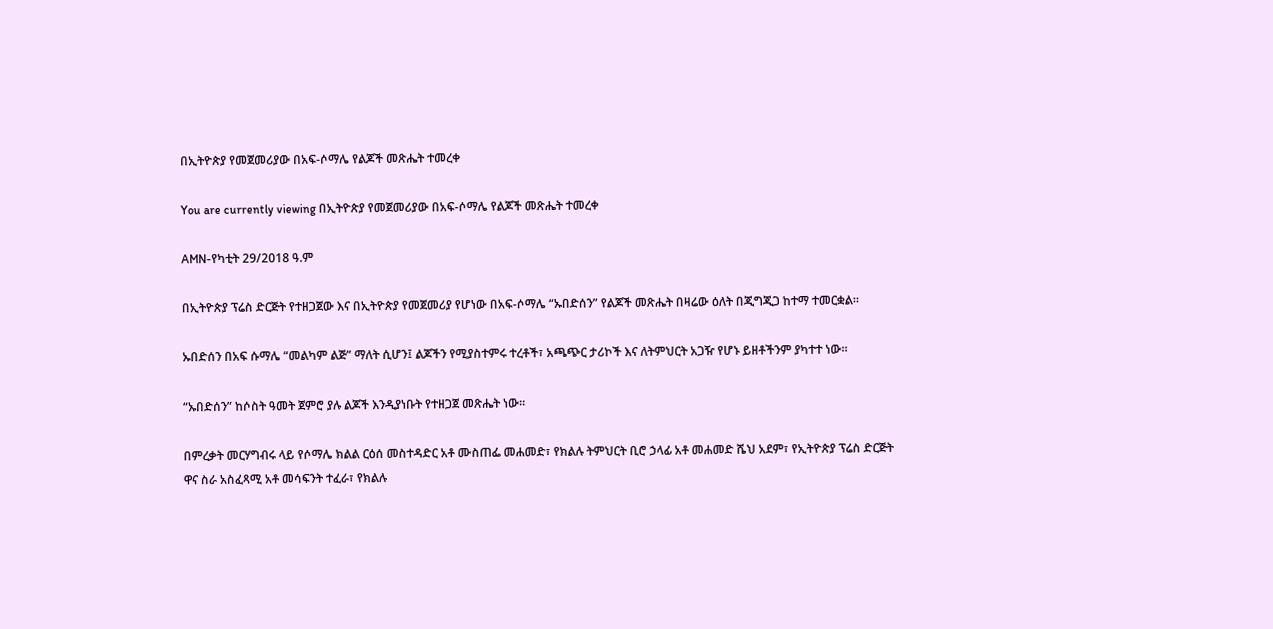በኢትዮጵያ የመጀመሪያው በአፍ-ሶማሌ የልጆች መጽሔት ተመረቀ

You are currently viewing በኢትዮጵያ የመጀመሪያው በአፍ-ሶማሌ የልጆች መጽሔት ተመረቀ

AMN-የካቲት 29/2018 ዓ.ም

በኢትዮጵያ ፕሬስ ድርጅት የተዘጋጀው እና በኢትዮጵያ የመጀመሪያ የሆነው በአፍ-ሶማሌ “ኡበድሰን” የልጆች መጽሔት በዛሬው ዕለት በጂግጂጋ ከተማ ተመርቋል።

ኡበድሰን በአፍ ሱማሌ “መልካም ልጅ” ማለት ሲሆን፤ ልጆችን የሚያስተምሩ ተረቶች፣ አጫጭር ታሪኮች እና ለትምህርት አጋዥ የሆኑ ይዘቶችንም ያካተተ ነው።

“ኡበድሰን” ከሶስት ዓመት ጀምሮ ያሉ ልጆች እንዲያነቡት የተዘጋጀ መጽሔት ነው።

በምረቃት መርሃግብሩ ላይ የሶማሌ ክልል ርዕሰ መስተዳድር አቶ ሙስጠፌ መሐመድ፣ የክልሉ ትምህርት ቢሮ ኃላፊ አቶ መሐመድ ሼህ አደም፣ የኢትዮጵያ ፕሬስ ድርጅት ዋና ስራ አስፈጻሚ አቶ መሳፍንት ተፈራ፣ የክልሉ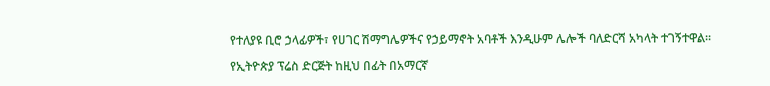የተለያዩ ቢሮ ኃላፊዎች፣ የሀገር ሽማግሌዎችና የኃይማኖት አባቶች እንዲሁም ሌሎች ባለድርሻ አካላት ተገኝተዋል።

የኢትዮጵያ ፕሬስ ድርጅት ከዚህ በፊት በአማርኛ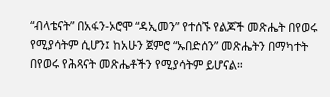“ብላቴናት” በአፋን-ኦሮሞ “ዳኢመን” የተሰኙ የልጆች መጽሔት በየወሩ የሚያሳትም ሲሆን፤ ከአሁን ጀምሮ “ኡበድሰን” መጽሔትን በማካተት በየወሩ የሕጻናት መጽሔቶችን የሚያሳትም ይሆናል።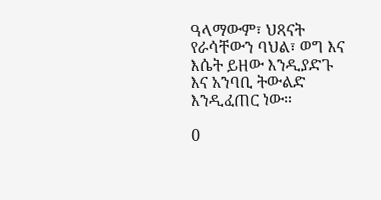ዓላማውም፣ ህጻናት የራሳቸውን ባህል፣ ወግ እና እሴት ይዘው እንዲያድጉ እና አንባቢ ትውልድ እንዲፈጠር ነው።

0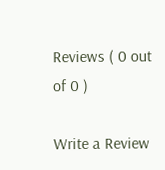Reviews ( 0 out of 0 )

Write a Review